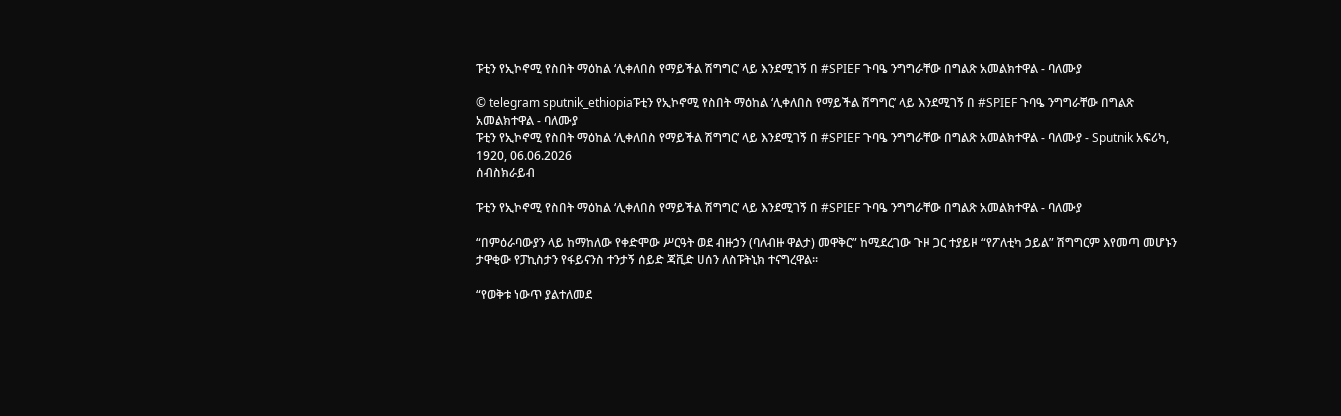ፑቲን የኢኮኖሚ የስበት ማዕከል ‘ሊቀለበስ የማይችል ሽግግር’ ላይ እንደሚገኝ በ #SPIEF ጉባዔ ንግግራቸው በግልጽ አመልክተዋል - ባለሙያ

© telegram sputnik_ethiopiaፑቲን የኢኮኖሚ የስበት ማዕከል ‘ሊቀለበስ የማይችል ሽግግር’ ላይ እንደሚገኝ በ #SPIEF ጉባዔ ንግግራቸው በግልጽ አመልክተዋል - ባለሙያ
ፑቲን የኢኮኖሚ የስበት ማዕከል ‘ሊቀለበስ የማይችል ሽግግር’ ላይ እንደሚገኝ በ #SPIEF ጉባዔ ንግግራቸው በግልጽ አመልክተዋል - ባለሙያ - Sputnik አፍሪካ, 1920, 06.06.2026
ሰብስክራይብ

ፑቲን የኢኮኖሚ የስበት ማዕከል ‘ሊቀለበስ የማይችል ሽግግር’ ላይ እንደሚገኝ በ #SPIEF ጉባዔ ንግግራቸው በግልጽ አመልክተዋል - ባለሙያ

“በምዕራባውያን ላይ ከማከለው የቀድሞው ሥርዓት ወደ ብዙኃን (ባለብዙ ዋልታ) መዋቅር” ከሚደረገው ጉዞ ጋር ተያይዞ “የፖለቲካ ኃይል” ሽግግርም እየመጣ መሆኑን ታዋቂው የፓኪስታን የፋይናንስ ተንታኝ ሰይድ ጃቪድ ሀሰን ለስፑትኒክ ተናግረዋል።

“የወቅቱ ነውጥ ያልተለመደ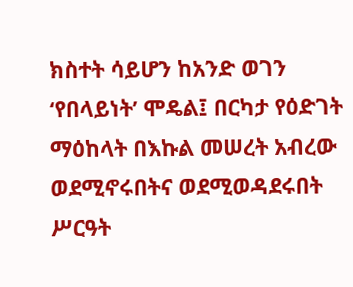ክስተት ሳይሆን ከአንድ ወገን ‘የበላይነት’ ሞዴል፤ በርካታ የዕድገት ማዕከላት በእኩል መሠረት አብረው ወደሚኖሩበትና ወደሚወዳደሩበት ሥርዓት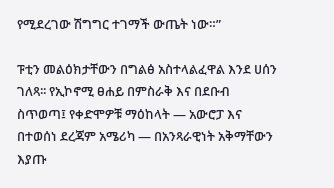የሚደረገው ሽግግር ተገማች ውጤት ነው።”

ፑቲን መልዕክታቸውን በግልፅ አስተላልፈዋል እንደ ሀሰን ገለጻ፡፡ የኢኮኖሚ ፀሐይ በምስራቅ እና በደቡብ ስጥወጣ፤ የቀድሞዎቹ ማዕከላት — አውሮፓ እና በተወሰነ ደረጃም አሜሪካ — በአንጻራዊነት አቅማቸውን እያጡ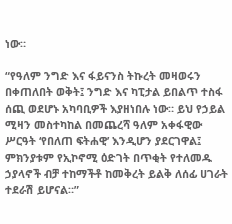ነው።

“የዓለም ንግድ እና ፋይናንስ ትኩረት መዛወሩን በቀጠለበት ወቅት፤ ንግድ እና ካፒታል ይበልጥ ተስፋ ሰጪ ወደሆኑ አካባቢዎች እያዘነበሉ ነው። ይህ የኃይል ሚዛን መስተካከል በመጨረሻ ዓለም አቀፋዊው ሥርዓት ‘የበለጠ ፍትሐዊ’ እንዲሆን ያደርገዋል፤ ምክንያቱም የኢኮኖሚ ዕድገት በጥቂት የተለመዱ ኃያላኖች ብቻ ተከማችቶ ከመቅረት ይልቅ ለሰፊ ሀገራት ተደራሽ ይሆናል።”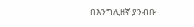በእንግሊዘኛ ያንብቡ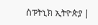ስፑትኒክ ኢትዮጵያ |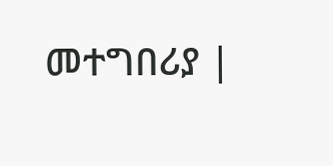መተግበሪያ |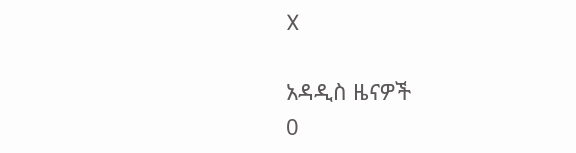X

አዳዲስ ዜናዎች
0